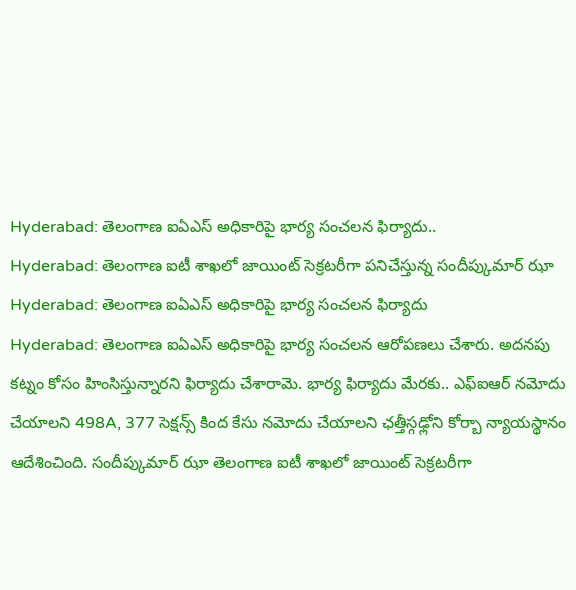Hyderabad: తెలంగాణ ఐఏఎస్ అధికారిపై భార్య సంచలన ఫిర్యాదు..
Hyderabad: తెలంగాణ ఐటీ శాఖలో జాయింట్ సెక్రటరీగా పనిచేస్తున్న సందీప్కుమార్ ఝా
Hyderabad: తెలంగాణ ఐఏఎస్ అధికారిపై భార్య సంచలన ఫిర్యాదు
Hyderabad: తెలంగాణ ఐఏఎస్ అధికారిపై భార్య సంచలన ఆరోపణలు చేశారు. అదనపు కట్నం కోసం హింసిస్తున్నారని ఫిర్యాదు చేశారామె. భార్య ఫిర్యాదు మేరకు.. ఎఫ్ఐఆర్ నమోదు చేయాలని 498A, 377 సెక్షన్స్ కింద కేసు నమోదు చేయాలని ఛత్తీస్గఢ్లోని కోర్బా న్యాయస్థానం ఆదేశించింది. సందీప్కుమార్ ఝా తెలంగాణ ఐటీ శాఖలో జాయింట్ సెక్రటరీగా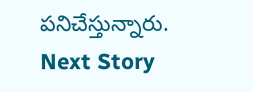పనిచేస్తున్నారు.
Next Story